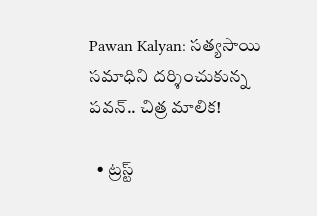Pawan Kalyan: సత్యసాయి సమాధిని దర్శించుకున్న పవన్.. చిత్ర మాలిక!

  • ట్రస్ట్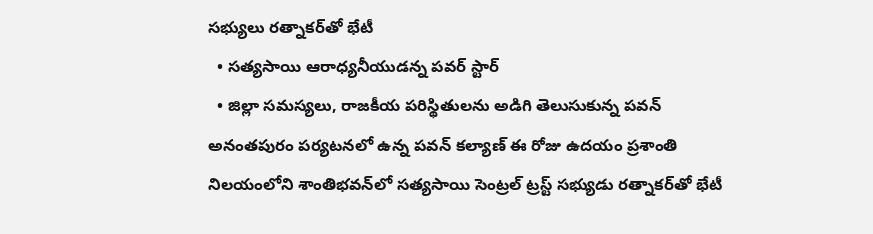సభ్యులు రత్నాకర్‌తో భేటీ
  • సత్యసాయి ఆరాధ్యనీయుడన్న పవర్ స్టార్
  • జిల్లా సమస్యలు, రాజకీయ పరిస్థితులను అడిగి తెలుసుకున్న పవన్
అనంతపురం పర్యటనలో ఉన్న పవన్ కల్యాణ్ ఈ రోజు ఉదయం ప్రశాంతి నిలయంలోని శాంతి‌భవన్‌లో సత్యసాయి సెంట్రల్ ట్రస్ట్ సభ్యుడు రత్నాకర్‌తో భేటీ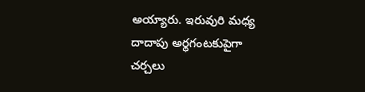అయ్యారు. ఇరువురి మధ్య దాదాపు అర్థగంటకుపైగా చర్చలు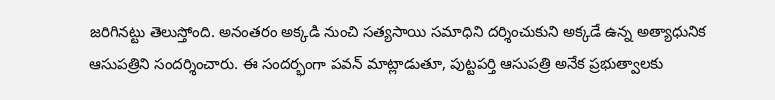జరిగినట్టు తెలుస్తోంది. అనంతరం అక్కడి నుంచి సత్యసాయి సమాధిని దర్శించుకుని అక్కడే ఉన్న అత్యాధునిక ఆసుపత్రిని సందర్శించారు. ఈ సందర్భంగా పవన్ మాట్లాడుతూ, పుట్టపర్తి ఆసుపత్రి అనేక ప్రభుత్వాలకు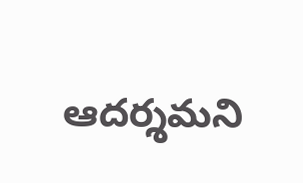ఆదర్శమని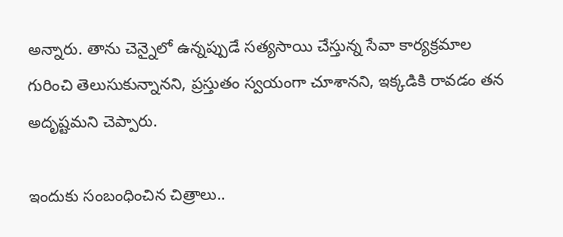అన్నారు. తాను చెన్నైలో ఉన్నప్పుడే సత్యసాయి చేస్తున్న సేవా కార్యక్రమాల గురించి తెలుసుకున్నానని, ప్రస్తుతం స్వయంగా చూశానని, ఇక్కడికి రావడం తన అదృష్టమని చెప్పారు.

ఇందుకు సంబంధించిన చిత్రాలు..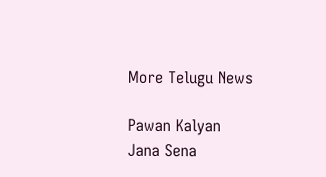More Telugu News

Pawan Kalyan
Jana Sena